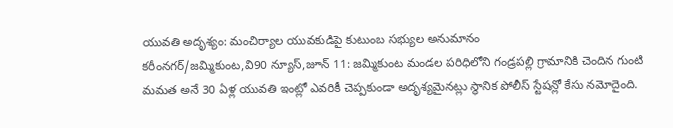యువతి అదృశ్యం: మంచిర్యాల యువకుడిపై కుటుంబ సభ్యుల అనుమానం
కరీంనగర్/జమ్మికుంట,వి90 న్యూస్,జూన్ 11: జమ్మికుంట మండల పరిధిలోని గండ్రపల్లి గ్రామానికి చెందిన గుంటి మమత అనే 30 ఏళ్ల యువతి ఇంట్లో ఎవరికీ చెప్పకుండా అదృశ్యమైనట్లు స్థానిక పోలీస్ స్టేషన్లో కేసు నమోదైంది.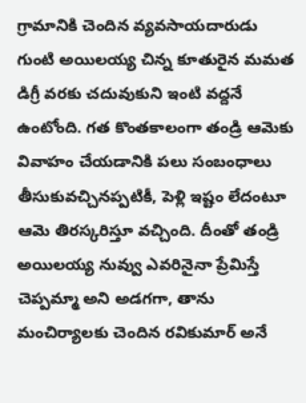గ్రామానికి చెందిన వ్యవసాయదారుడు గుంటి అయిలయ్య చిన్న కూతురైన మమత డిగ్రీ వరకు చదువుకుని ఇంటి వద్దనే ఉంటోంది. గత కొంతకాలంగా తండ్రి ఆమెకు వివాహం చేయడానికి పలు సంబంధాలు తీసుకువచ్చినప్పటికీ, పెళ్లి ఇష్టం లేదంటూ ఆమె తిరస్కరిస్తూ వచ్చింది. దీంతో తండ్రి అయిలయ్య నువ్వు ఎవరినైనా ప్రేమిస్తే చెప్పమ్మా అని అడగగా, తాను మంచిర్యాలకు చెందిన రవికుమార్ అనే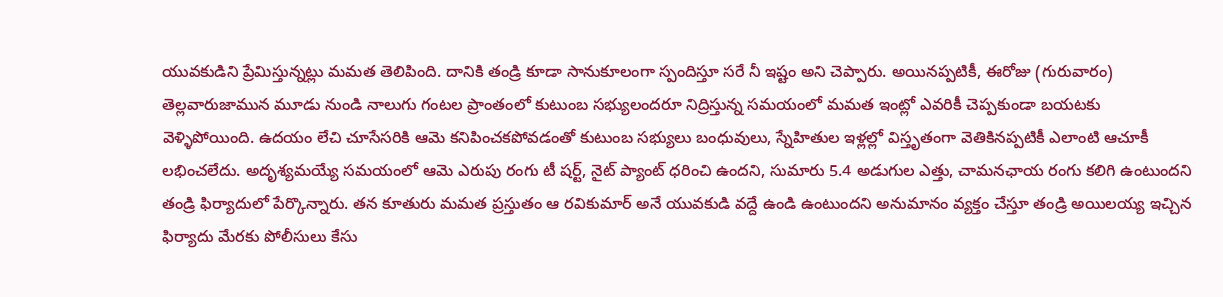యువకుడిని ప్రేమిస్తున్నట్లు మమత తెలిపింది. దానికి తండ్రి కూడా సానుకూలంగా స్పందిస్తూ సరే నీ ఇష్టం అని చెప్పారు. అయినప్పటికీ, ఈరోజు (గురువారం) తెల్లవారుజామున మూడు నుండి నాలుగు గంటల ప్రాంతంలో కుటుంబ సభ్యులందరూ నిద్రిస్తున్న సమయంలో మమత ఇంట్లో ఎవరికీ చెప్పకుండా బయటకు వెళ్ళిపోయింది. ఉదయం లేచి చూసేసరికి ఆమె కనిపించకపోవడంతో కుటుంబ సభ్యులు బంధువులు, స్నేహితుల ఇళ్లల్లో విస్తృతంగా వెతికినప్పటికీ ఎలాంటి ఆచూకీ లభించలేదు. అదృశ్యమయ్యే సమయంలో ఆమె ఎరుపు రంగు టీ షర్ట్, నైట్ ప్యాంట్ ధరించి ఉందని, సుమారు 5.4 అడుగుల ఎత్తు, చామనఛాయ రంగు కలిగి ఉంటుందని తండ్రి ఫిర్యాదులో పేర్కొన్నారు. తన కూతురు మమత ప్రస్తుతం ఆ రవికుమార్ అనే యువకుడి వద్దే ఉండి ఉంటుందని అనుమానం వ్యక్తం చేస్తూ తండ్రి అయిలయ్య ఇచ్చిన ఫిర్యాదు మేరకు పోలీసులు కేసు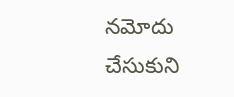నమోదు చేసుకుని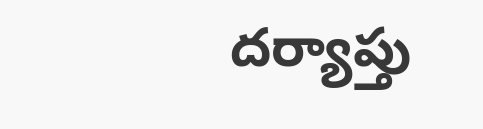దర్యాప్తు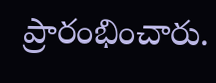ప్రారంభించారు.